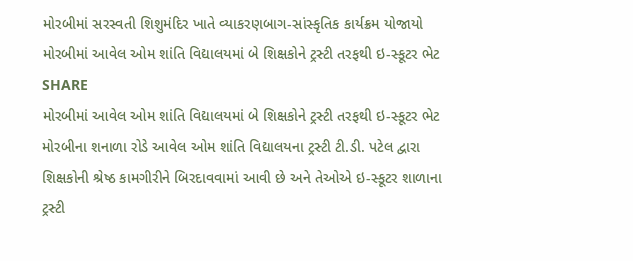મોરબીમાં સરસ્વતી શિશુમંદિર ખાતે વ્યાકરણબાગ-સાંસ્કૃતિક કાર્યક્રમ યોજાયો
મોરબીમાં આવેલ ઓમ શાંતિ વિદ્યાલયમાં બે શિક્ષકોને ટ્રસ્ટી તરફથી ઇ-સ્કૂટર ભેટ
SHARE
મોરબીમાં આવેલ ઓમ શાંતિ વિદ્યાલયમાં બે શિક્ષકોને ટ્રસ્ટી તરફથી ઇ-સ્કૂટર ભેટ
મોરબીના શનાળા રોડે આવેલ ઓમ શાંતિ વિદ્યાલયના ટ્રસ્ટી ટી.ડી. પટેલ દ્વારા શિક્ષકોની શ્રેષ્ઠ કામગીરીને બિરદાવવામાં આવી છે અને તેઓએ ઇ-સ્કૂટર શાળાના ટ્રસ્ટી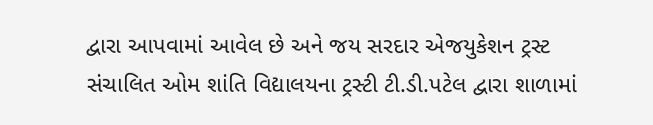દ્વારા આપવામાં આવેલ છે અને જય સરદાર એજયુકેશન ટ્રસ્ટ સંચાલિત ઓમ શાંતિ વિદ્યાલયના ટ્રસ્ટી ટી.ડી.પટેલ દ્વારા શાળામાં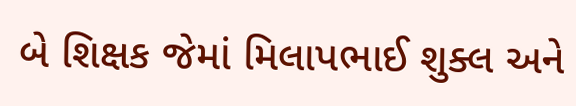બે શિક્ષક જેમાં મિલાપભાઈ શુક્લ અને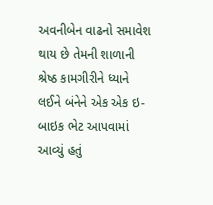અવનીબેન વાઢનો સમાવેશ થાય છે તેમની શાળાની શ્રેષ્ઠ કામગીરીને ધ્યાને લઈને બંનેને એક એક ઇ-બાઇક ભેટ આપવામાં આવ્યું હતું